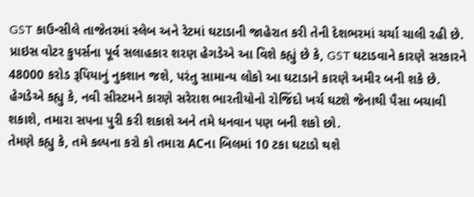GST કાઉન્સીલે તાજેતરમાં સ્લેબ અને રેટમાં ઘટાડાની જાહેરાત કરી તેની દેશભરમાં ચર્ચા ચાલી રહી છે. પ્રાઇસ વોટર કુપર્સના પૂર્વ સલાહકાર શરણ હેગડેએ આ વિશે કહ્યું છે કે, GST ઘટાડવાને કારણે સરકારને 48000 કરોડ રૂપિયાનું નુકશાન જશે, પરંતુ સામાન્ય લોકો આ ઘટાડાને કારણે અમીર બની શકે છે.
હેગડેએ કહ્યુ કે, નવી સીસ્ટમને કારણે સરેરાશ ભારતીયોનો રોજિંદો ખર્ચ ઘટશે જેનાથી પૈસા બચાવી શકાશે, તમારા સપના પુરી કરી શકાશે અને તમે ધનવાન પણ બની શકો છો.
તેમણે કહ્યુ કે, તમે કલ્પના કરો કો તમારા ACના બિલમાં 10 ટકા ઘટાડો થશે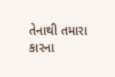તેનાથી તમારા કારના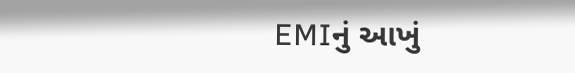EMIનું આખું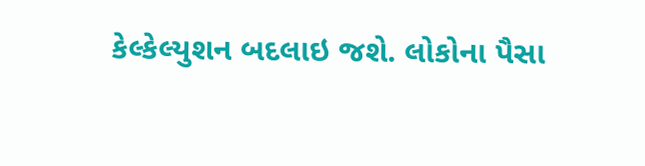કેલ્કેલ્યુશન બદલાઇ જશે. લોકોના પૈસા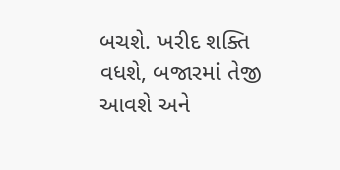બચશે. ખરીદ શક્તિ વધશે, બજારમાં તેજી આવશે અને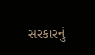સરકારનું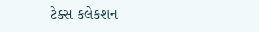ટેક્સ કલેકશન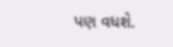પણ વધશે.